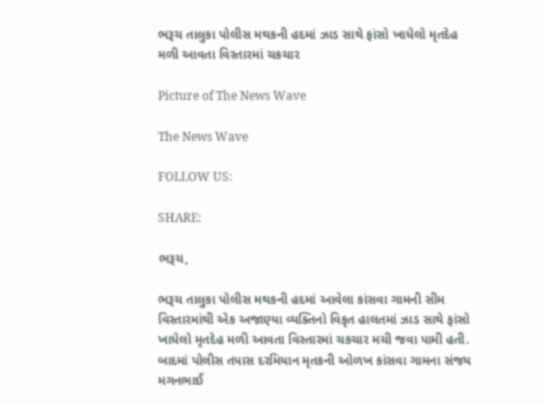ભરૂચ તાલુકા પોલીસ મથકની હદમાં ઝાડ સાથે ફાંસો ખાધેલો મૃતદેહ મળી આવતા વિસ્તારમાં ચકચાર

Picture of The News Wave

The News Wave

FOLLOW US:

SHARE:

ભરૂચ,

ભરૂચ તાલુકા પોલીસ મથકની હદમાં આવેલા કાંસવા ગામની સીમ વિસ્તારમાંથી એક અજાણ્યા વ્યક્તિનો વિકૃત હાલતમાં ઝાડ સાથે ફાંસો ખાધેલો મૃતદેહ મળી આવતા વિસ્તારમાં ચકચાર મચી જવા પામી હતી. બાદમાં પોલીસ તપાસ દરમિયાન મૃતકની ઓળખ કાંસવા ગામના સંજય મગનભાઈ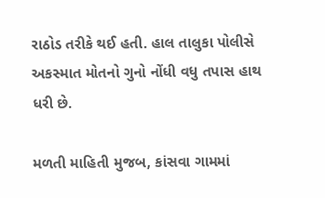રાઠોડ તરીકે થઈ હતી. હાલ તાલુકા પોલીસે અકસ્માત મોતનો ગુનો નોંધી વધુ તપાસ હાથ ધરી છે.

મળતી માહિતી મુજબ, કાંસવા ગામમાં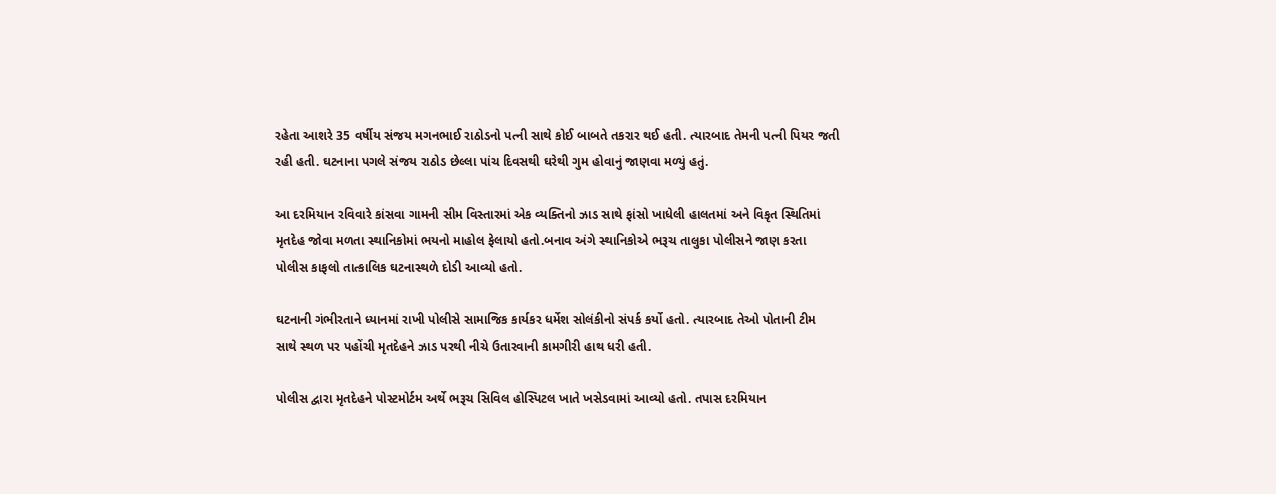રહેતા આશરે 35 વર્ષીય સંજય મગનભાઈ રાઠોડનો પત્ની સાથે કોઈ બાબતે તકરાર થઈ હતી. ત્યારબાદ તેમની પત્ની પિયર જતી રહી હતી. ઘટનાના પગલે સંજય રાઠોડ છેલ્લા પાંચ દિવસથી ઘરેથી ગુમ હોવાનું જાણવા મળ્યું હતું.

આ દરમિયાન રવિવારે કાંસવા ગામની સીમ વિસ્તારમાં એક વ્યક્તિનો ઝાડ સાથે ફાંસો ખાધેલી હાલતમાં અને વિકૃત સ્થિતિમાં મૃતદેહ જોવા મળતા સ્થાનિકોમાં ભયનો માહોલ ફેલાયો હતો.બનાવ અંગે સ્થાનિકોએ ભરૂચ તાલુકા પોલીસને જાણ કરતા પોલીસ કાફલો તાત્કાલિક ઘટનાસ્થળે દોડી આવ્યો હતો.

ઘટનાની ગંભીરતાને ધ્યાનમાં રાખી પોલીસે સામાજિક કાર્યકર ધર્મેશ સોલંકીનો સંપર્ક કર્યો હતો. ત્યારબાદ તેઓ પોતાની ટીમ સાથે સ્થળ પર પહોંચી મૃતદેહને ઝાડ પરથી નીચે ઉતારવાની કામગીરી હાથ ધરી હતી.

પોલીસ દ્વારા મૃતદેહને પોસ્ટમોર્ટમ અર્થે ભરૂચ સિવિલ હોસ્પિટલ ખાતે ખસેડવામાં આવ્યો હતો. તપાસ દરમિયાન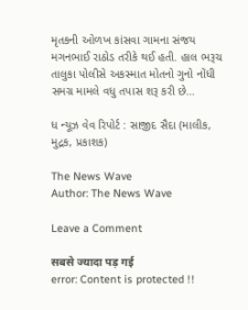મૃતકની ઓળખ કાંસવા ગામના સંજય મગનભાઈ રાઠોડ તરીકે થઈ હતી. હાલ ભરૂચ તાલુકા પોલીસે અકસ્માત મોતનો ગુનો નોંધી સમગ્ર મામલે વધુ તપાસ શરૂ કરી છે…

ધ ન્યૂઝ વેવ રિપોર્ટ : સાજીદ સૈદા (માલીક, મુદ્રક, પ્રકાશક)

The News Wave
Author: The News Wave

Leave a Comment

सबसे ज्यादा पड़ गई
error: Content is protected !!